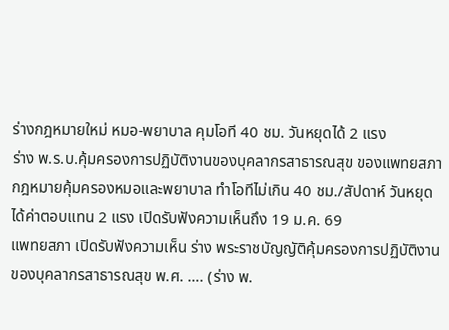ร่างกฎหมายใหม่ หมอ-พยาบาล คุมโอที 40 ชม. วันหยุดได้ 2 แรง
ร่าง พ.ร.บ.คุ้มครองการปฏิบัติงานของบุคลากรสาธารณสุข ของแพทยสภา กฎหมายคุ้มครองหมอและพยาบาล ทำโอทีไม่เกิน 40 ชม./สัปดาห์ วันหยุดได้ค่าตอบแทน 2 แรง เปิดรับฟังความเห็นถึง 19 ม.ค. 69
แพทยสภา เปิดรับฟังความเห็น ร่าง พระราชบัญญัติคุ้มครองการปฏิบัติงานของบุคลากรสาธารณสุข พ.ศ. …. (ร่าง พ.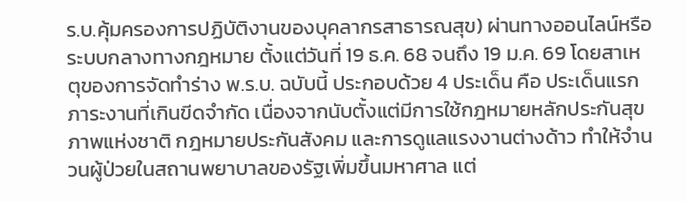ร.บ.คุ้มครองการปฏิบัติงานของบุคลากรสาธารณสุข) ผ่านทางออนไลน์หรือระบบกลางทางกฎหมาย ตั้งแต่วันที่ 19 ธ.ค. 68 จนถึง 19 ม.ค. 69 โดยสาเหตุของการจัดทำร่าง พ.ร.บ. ฉบับนี้ ประกอบด้วย 4 ประเด็น คือ ประเด็นแรกภาระงานที่เกินขีดจำกัด เนื่องจากนับตั้งแต่มีการใช้กฎหมายหลักประกันสุขภาพแห่งชาติ กฎหมายประกันสังคม และการดูแลแรงงานต่างด้าว ทำให้จำนวนผู้ป่วยในสถานพยาบาลของรัฐเพิ่มขึ้นมหาศาล แต่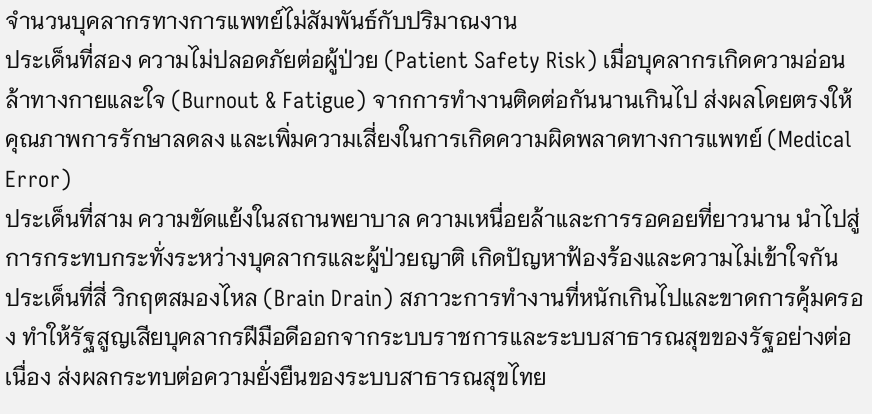จำนวนบุคลากรทางการแพทย์ไม่สัมพันธ์กับปริมาณงาน
ประเด็นที่สอง ความไม่ปลอดภัยต่อผู้ป่วย (Patient Safety Risk) เมื่อบุคลากรเกิดความอ่อนล้าทางกายและใจ (Burnout & Fatigue) จากการทำงานติดต่อกันนานเกินไป ส่งผลโดยตรงให้คุณภาพการรักษาลดลง และเพิ่มความเสี่ยงในการเกิดความผิดพลาดทางการแพทย์ (Medical Error)
ประเด็นที่สาม ความขัดแย้งในสถานพยาบาล ความเหนื่อยล้าและการรอคอยที่ยาวนาน นำไปสู่การกระทบกระทั่งระหว่างบุคลากรและผู้ป่วยญาติ เกิดปัญหาฟ้องร้องและความไม่เข้าใจกัน
ประเด็นที่สี่ วิกฤตสมองไหล (Brain Drain) สภาวะการทำงานที่หนักเกินไปและขาดการคุ้มครอง ทำให้รัฐสูญเสียบุคลากรฝีมือดีออกจากระบบราชการและระบบสาธารณสุขของรัฐอย่างต่อเนื่อง ส่งผลกระทบต่อความยั่งยืนของระบบสาธารณสุขไทย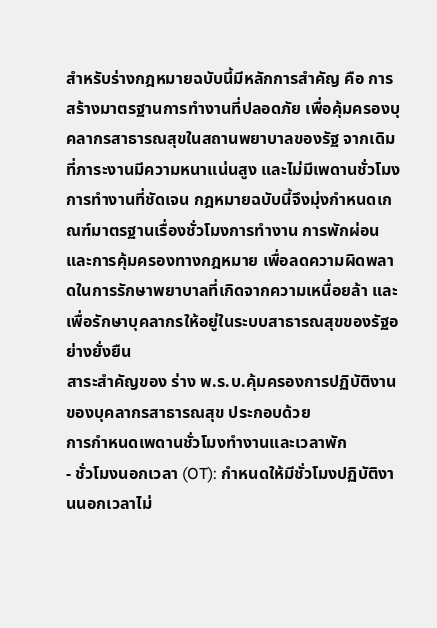สำหรับร่างกฎหมายฉบับนี้มีหลักการสำคัญ คือ การสร้างมาตรฐานการทำงานที่ปลอดภัย เพื่อคุ้มครองบุคลากรสาธารณสุขในสถานพยาบาลของรัฐ จากเดิมที่ภาระงานมีความหนาแน่นสูง และไม่มีเพดานชั่วโมงการทำงานที่ชัดเจน กฎหมายฉบับนี้จึงมุ่งกำหนดเกณฑ์มาตรฐานเรื่องชั่วโมงการทำงาน การพักผ่อน และการคุ้มครองทางกฎหมาย เพื่อลดความผิดพลาดในการรักษาพยาบาลที่เกิดจากความเหนื่อยล้า และเพื่อรักษาบุคลากรให้อยู่ในระบบสาธารณสุขของรัฐอย่างยั่งยืน
สาระสำคัญของ ร่าง พ.ร.บ.คุ้มครองการปฏิบัติงานของบุคลากรสาธารณสุข ประกอบด้วย
การกำหนดเพดานชั่วโมงทำงานและเวลาพัก
- ชั่วโมงนอกเวลา (OT): กำหนดให้มีชั่วโมงปฏิบัติงานนอกเวลาไม่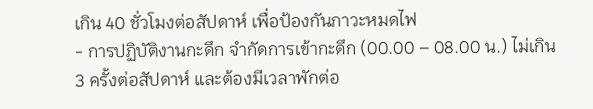เกิน 40 ชั่วโมงต่อสัปดาห์ เพื่อป้องกันภาวะหมดไฟ
- การปฏิบัติงานกะดึก จำกัดการเข้ากะดึก (00.00 – 08.00 น.) ไม่เกิน 3 ครั้งต่อสัปดาห์ และต้องมีเวลาพักต่อ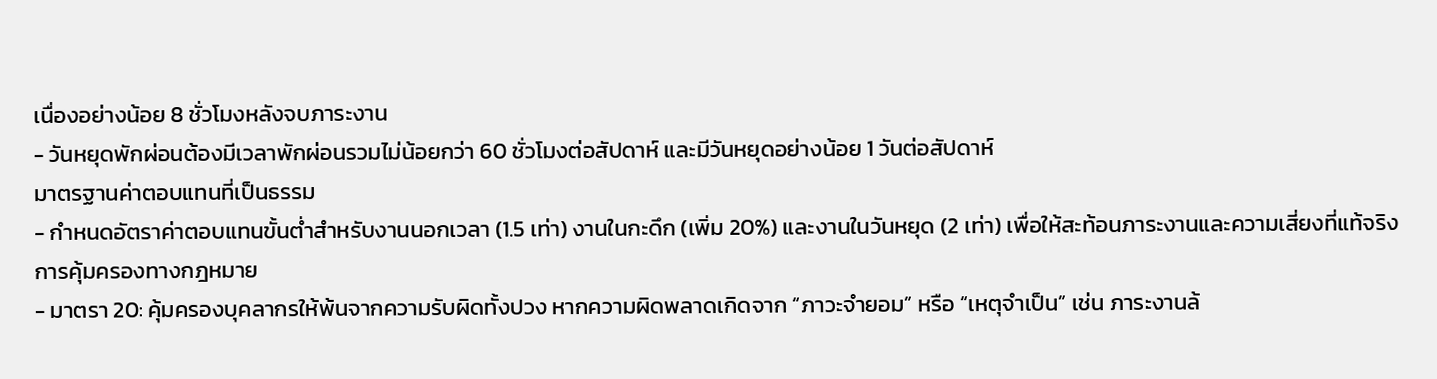เนื่องอย่างน้อย 8 ชั่วโมงหลังจบภาระงาน
- วันหยุดพักผ่อนต้องมีเวลาพักผ่อนรวมไม่น้อยกว่า 60 ชั่วโมงต่อสัปดาห์ และมีวันหยุดอย่างน้อย 1 วันต่อสัปดาห์
มาตรฐานค่าตอบแทนที่เป็นธรรม
- กำหนดอัตราค่าตอบแทนขั้นต่ำสำหรับงานนอกเวลา (1.5 เท่า) งานในกะดึก (เพิ่ม 20%) และงานในวันหยุด (2 เท่า) เพื่อให้สะท้อนภาระงานและความเสี่ยงที่แท้จริง
การคุ้มครองทางกฎหมาย
- มาตรา 20: คุ้มครองบุคลากรให้พ้นจากความรับผิดทั้งปวง หากความผิดพลาดเกิดจาก “ภาวะจำยอม” หรือ “เหตุจำเป็น” เช่น ภาระงานล้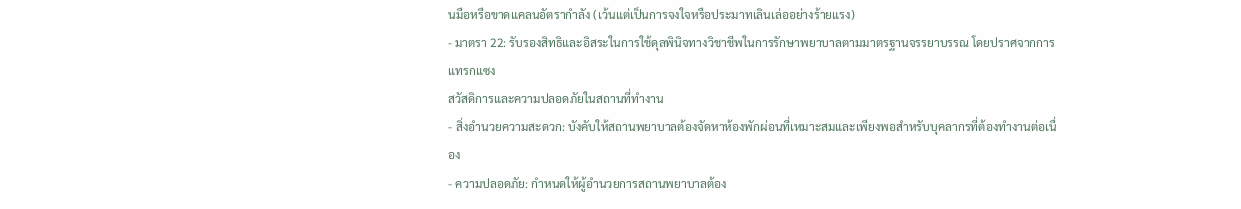นมือหรือขาดแคลนอัตรากำลัง (เว้นแต่เป็นการจงใจหรือประมาทเลินเล่ออย่างร้ายแรง)
- มาตรา 22: รับรองสิทธิและอิสระในการใช้ดุลพินิจทางวิชาชีพในการรักษาพยาบาลตามมาตรฐานจรรยาบรรณ โดยปราศจากการแทรกแซง
สวัสดิการและความปลอดภัยในสถานที่ทำงาน
- สิ่งอำนวยความสะดวก: บังคับให้สถานพยาบาลต้องจัดหาห้องพักผ่อนที่เหมาะสมและเพียงพอสำหรับบุคลากรที่ต้องทำงานต่อเนื่อง
- ความปลอดภัย: กำหนดให้ผู้อำนวยการสถานพยาบาลต้อง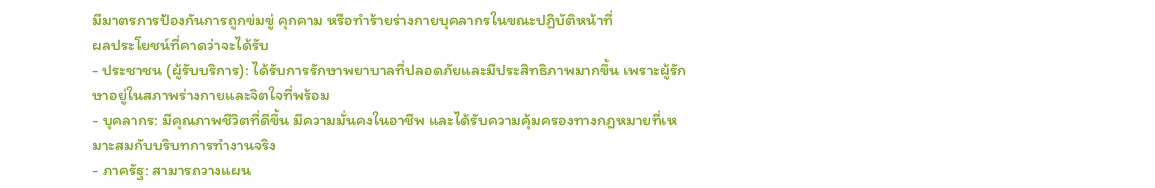มีมาตรการป้องกันการถูกข่มขู่ คุกคาม หรือทำร้ายร่างกายบุคลากรในขณะปฏิบัติหน้าที่
ผลประโยชน์ที่คาดว่าจะได้รับ
- ประชาชน (ผู้รับบริการ): ได้รับการรักษาพยาบาลที่ปลอดภัยและมีประสิทธิภาพมากขึ้น เพราะผู้รักษาอยู่ในสภาพร่างกายและจิตใจที่พร้อม
- บุคลากร: มีคุณภาพชีวิตที่ดีขึ้น มีความมั่นคงในอาชีพ และได้รับความคุ้มครองทางกฎหมายที่เหมาะสมกับบริบทการทำงานจริง
- ภาครัฐ: สามารถวางแผน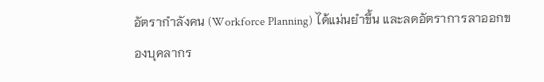อัตรากำลังคน (Workforce Planning) ได้แม่นยำขึ้น และลดอัตราการลาออกของบุคลากร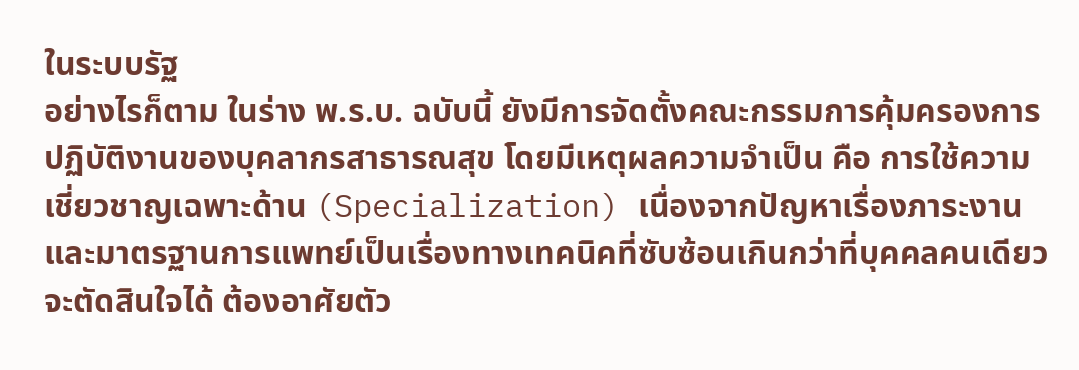ในระบบรัฐ
อย่างไรก็ตาม ในร่าง พ.ร.บ. ฉบับนี้ ยังมีการจัดตั้งคณะกรรมการคุ้มครองการปฏิบัติงานของบุคลากรสาธารณสุข โดยมีเหตุผลความจำเป็น คือ การใช้ความเชี่ยวชาญเฉพาะด้าน (Specialization) เนื่องจากปัญหาเรื่องภาระงานและมาตรฐานการแพทย์เป็นเรื่องทางเทคนิคที่ซับซ้อนเกินกว่าที่บุคคลคนเดียวจะตัดสินใจได้ ต้องอาศัยตัว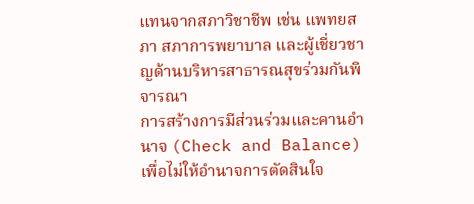แทนจากสภาวิชาชีพ เช่น แพทยสภา สภาการพยาบาล และผู้เชี่ยวชาญด้านบริหารสาธารณสุขร่วมกันพิจารณา
การสร้างการมีส่วนร่วมและคานอำนาจ (Check and Balance) เพื่อไม่ให้อำนาจการตัดสินใจ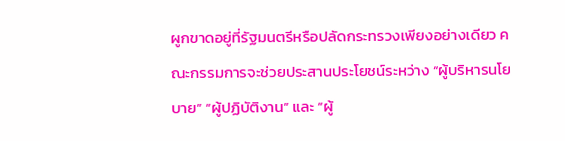ผูกขาดอยู่ที่รัฐมนตรีหรือปลัดกระทรวงเพียงอย่างเดียว คณะกรรมการจะช่วยประสานประโยชน์ระหว่าง “ผู้บริหารนโยบาย” “ผู้ปฏิบัติงาน” และ “ผู้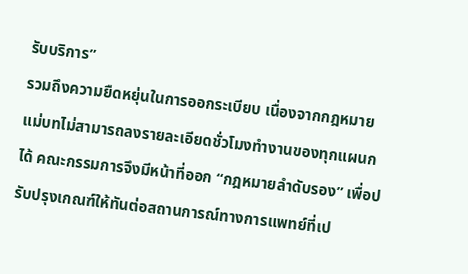รับบริการ”
รวมถึงความยืดหยุ่นในการออกระเบียบ เนื่องจากกฎหมายแม่บทไม่สามารถลงรายละเอียดชั่วโมงทำงานของทุกแผนกได้ คณะกรรมการจึงมีหน้าที่ออก “กฎหมายลำดับรอง” เพื่อปรับปรุงเกณฑ์ให้ทันต่อสถานการณ์ทางการแพทย์ที่เป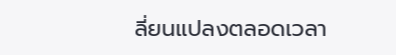ลี่ยนแปลงตลอดเวลา